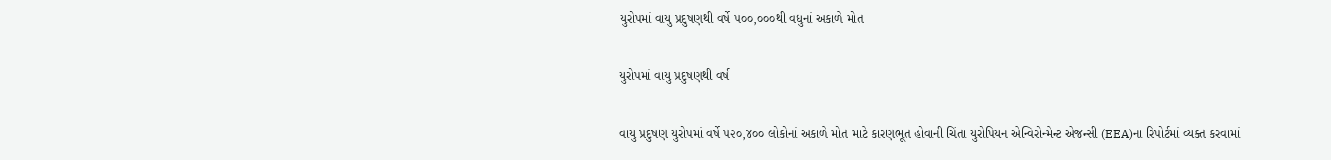યુરોપમાં વાયુ પ્રદુષણથી વર્ષે ૫૦૦,૦૦૦થી વધુનાં અકાળે મોત

યુરોપમાં વાયુ પ્રદુષણથી વર્ષ

વાયુ પ્રદુષણ યુરોપમાં વર્ષે ૫૨૦,૪૦૦ લોકોનાં અકાળે મોત માટે કારણભૂત હોવાની ચિંતા યુરોપિયન એન્વિરોન્મેન્ટ એજન્સી (EEA)ના રિપોર્ટમાં વ્યક્ત કરવામાં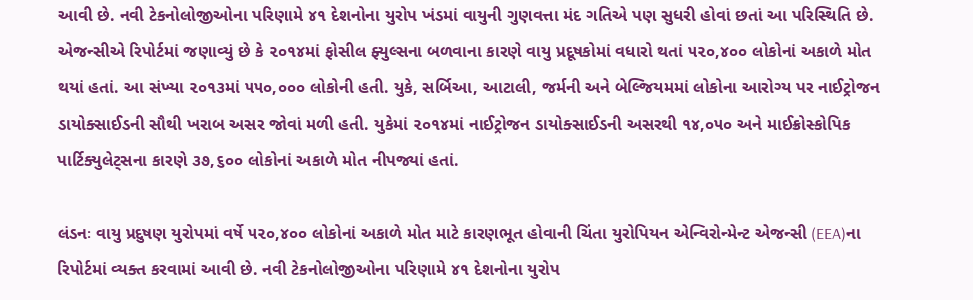આવી છે. નવી ટેકનોલોજીઓના પરિણામે ૪૧ દેશનોના યુરોપ ખંડમાં વાયુની ગુણવત્તા મંદ ગતિએ પણ સુધરી હોવાં છતાં આ પરિસ્થિતિ છે. એજન્સીએ રિપોર્ટમાં જણાવ્યું છે કે ૨૦૧૪માં ફોસીલ ફ્યુલ્સના બળવાના કારણે વાયુ પ્રદૂષકોમાં વધારો થતાં ૫૨૦,૪૦૦ લોકોનાં અકાળે મોત થયાં હતાં. આ સંખ્યા ૨૦૧૩માં ૫૫૦,૦૦૦ લોકોની હતી. યુકે, સર્બિઆ, આટાલી, જર્મની અને બેલ્જિયમમાં લોકોના આરોગ્ય પર નાઈટ્રોજન ડાયોક્સાઈડની સૌથી ખરાબ અસર જોવાં મળી હતી. યુકેમાં ૨૦૧૪માં નાઈટ્રોજન ડાયોક્સાઈડની અસરથી ૧૪,૦૫૦ અને માઈક્રોસ્કોપિક પાર્ટિક્યુલેટ્સના કારણે ૩૭,૬૦૦ લોકોનાં અકાળે મોત નીપજ્યાં હતાં.

લંડનઃ વાયુ પ્રદુષણ યુરોપમાં વર્ષે ૫૨૦,૪૦૦ લોકોનાં અકાળે મોત માટે કારણભૂત હોવાની ચિંતા યુરોપિયન એન્વિરોન્મેન્ટ એજન્સી (EEA)ના રિપોર્ટમાં વ્યક્ત કરવામાં આવી છે. નવી ટેકનોલોજીઓના પરિણામે ૪૧ દેશનોના યુરોપ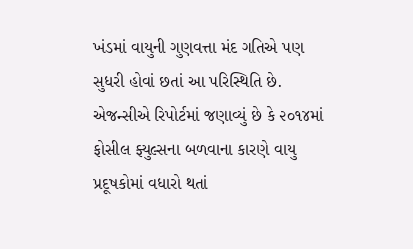ખંડમાં વાયુની ગુણવત્તા મંદ ગતિએ પણ સુધરી હોવાં છતાં આ પરિસ્થિતિ છે. એજન્સીએ રિપોર્ટમાં જણાવ્યું છે કે ૨૦૧૪માં ફોસીલ ફ્યુલ્સના બળવાના કારણે વાયુ પ્રદૂષકોમાં વધારો થતાં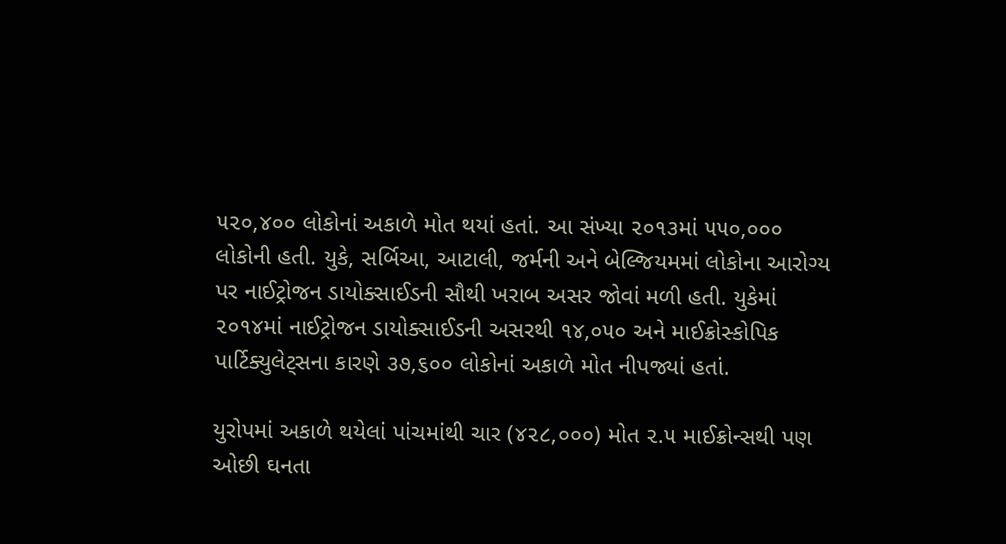૫૨૦,૪૦૦ લોકોનાં અકાળે મોત થયાં હતાં. આ સંખ્યા ૨૦૧૩માં ૫૫૦,૦૦૦ લોકોની હતી. યુકે, સર્બિઆ, આટાલી, જર્મની અને બેલ્જિયમમાં લોકોના આરોગ્ય પર નાઈટ્રોજન ડાયોક્સાઈડની સૌથી ખરાબ અસર જોવાં મળી હતી. યુકેમાં ૨૦૧૪માં નાઈટ્રોજન ડાયોક્સાઈડની અસરથી ૧૪,૦૫૦ અને માઈક્રોસ્કોપિક પાર્ટિક્યુલેટ્સના કારણે ૩૭,૬૦૦ લોકોનાં અકાળે મોત નીપજ્યાં હતાં.

યુરોપમાં અકાળે થયેલાં પાંચમાંથી ચાર (૪૨૮,૦૦૦) મોત ૨.૫ માઈક્રોન્સથી પણ ઓછી ઘનતા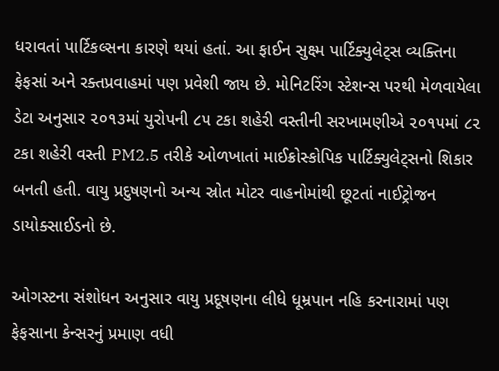ધરાવતાં પાર્ટિકલ્સના કારણે થયાં હતાં. આ ફાઈન સુક્ષ્મ પાર્ટિક્યુલેટ્સ વ્યક્તિના ફેફસાં અને રક્તપ્રવાહમાં પણ પ્રવેશી જાય છે. મોનિટરિંગ સ્ટેશન્સ પરથી મેળવાયેલા ડેટા અનુસાર ૨૦૧૩માં યુરોપની ૮૫ ટકા શહેરી વસ્તીની સરખામણીએ ૨૦૧૫માં ૮૨ ટકા શહેરી વસ્તી PM2.5 તરીકે ઓળખાતાં માઈક્રોસ્કોપિક પાર્ટિક્યુલેટ્સનો શિકાર બનતી હતી. વાયુ પ્રદુષણનો અન્ય સ્રોત મોટર વાહનોમાંથી છૂટતાં નાઈટ્રોજન ડાયોક્સાઈડનો છે.

ઓગસ્ટના સંશોધન અનુસાર વાયુ પ્રદૂષણના લીધે ધૂમ્રપાન નહિ કરનારામાં પણ ફેફસાના કેન્સરનું પ્રમાણ વધી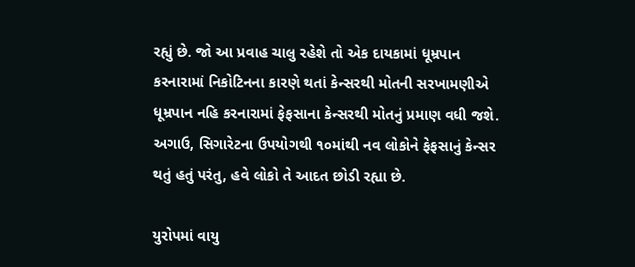રહ્યું છે. જો આ પ્રવાહ ચાલુ રહેશે તો એક દાયકામાં ધૂમ્રપાન કરનારામાં નિકોટિનના કારણે થતાં કેન્સરથી મોતની સરખામણીએ ધૂમ્રપાન નહિ કરનારામાં ફેફસાના કેન્સરથી મોતનું પ્રમાણ વધી જશે. અગાઉ, સિગારેટના ઉપયોગથી ૧૦માંથી નવ લોકોને ફેફસાનું કેન્સર થતું હતું પરંતુ, હવે લોકો તે આદત છોડી રહ્યા છે.

યુરોપમાં વાયુ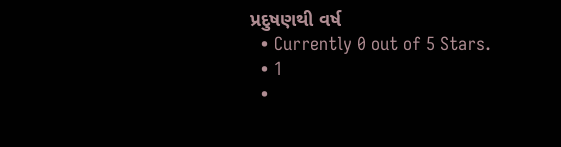પ્રદુષણથી વર્ષ
  • Currently 0 out of 5 Stars.
  • 1
  •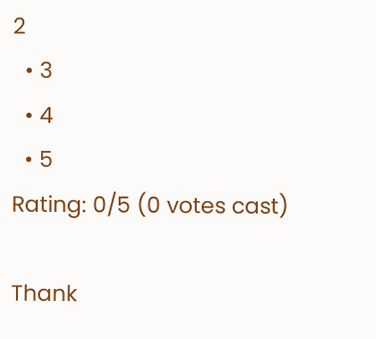2
  • 3
  • 4
  • 5
Rating: 0/5 (0 votes cast)

Thank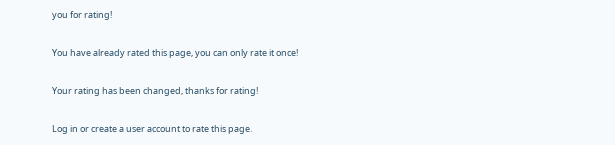you for rating!

You have already rated this page, you can only rate it once!

Your rating has been changed, thanks for rating!

Log in or create a user account to rate this page.